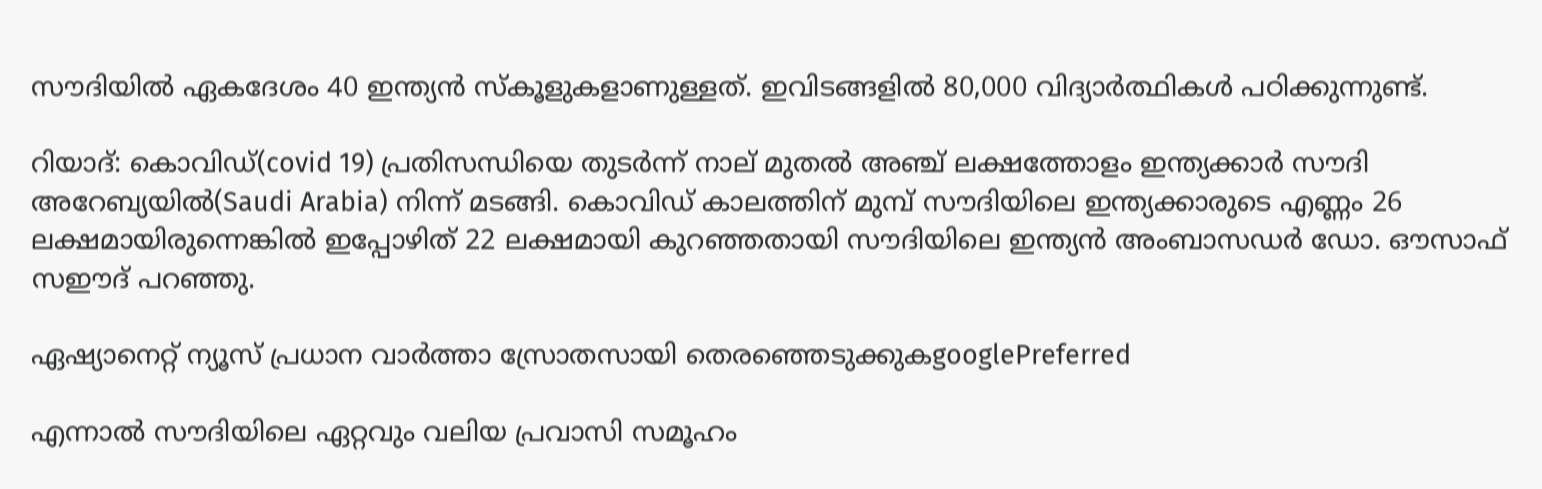സൗദിയില്‍ ഏകദേശം 40 ഇന്ത്യന്‍ സ്‌കൂളുകളാണുള്ളത്. ഇവിടങ്ങളില്‍ 80,000 വിദ്യാര്‍ത്ഥികള്‍ പഠിക്കുന്നുണ്ട്.

റിയാദ്: കൊവിഡ്(covid 19) പ്രതിസന്ധിയെ തുടര്‍ന്ന് നാല് മുതല്‍ അഞ്ച് ലക്ഷത്തോളം ഇന്ത്യക്കാര്‍ സൗദി അറേബ്യയില്‍(Saudi Arabia) നിന്ന് മടങ്ങി. കൊവിഡ് കാലത്തിന് മുമ്പ് സൗദിയിലെ ഇന്ത്യക്കാരുടെ എണ്ണം 26 ലക്ഷമായിരുന്നെങ്കില്‍ ഇപ്പോഴിത് 22 ലക്ഷമായി കുറഞ്ഞതായി സൗദിയിലെ ഇന്ത്യന്‍ അംബാസഡര്‍ ഡോ. ഔസാഫ് സഈദ് പറഞ്ഞു.

ഏഷ്യാനെറ്റ് ന്യൂസ് പ്രധാന വാർത്താ സ്രോതസായി തെരഞ്ഞെടുക്കുകgooglePreferred

എന്നാല്‍ സൗദിയിലെ ഏറ്റവും വലിയ പ്രവാസി സമൂഹം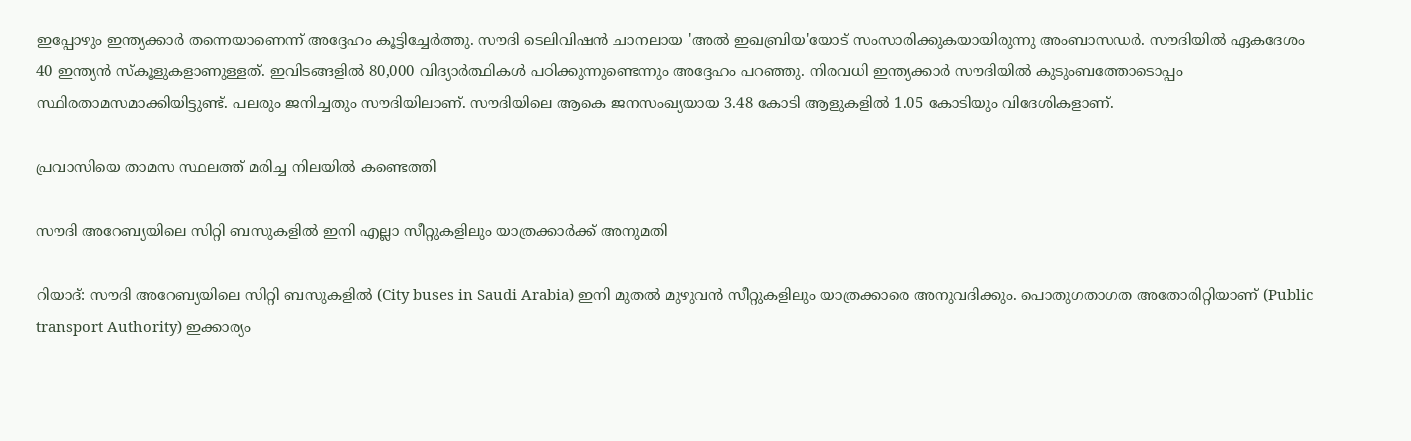ഇപ്പോഴും ഇന്ത്യക്കാര്‍ തന്നെയാണെന്ന് അദ്ദേഹം കൂട്ടിച്ചേര്‍ത്തു. സൗദി ടെലിവിഷന്‍ ചാനലായ 'അല്‍ ഇഖബ്രിയ'യോട് സംസാരിക്കുകയായിരുന്നു അംബാസഡര്‍. സൗദിയില്‍ ഏകദേശം 40 ഇന്ത്യന്‍ സ്‌കൂളുകളാണുള്ളത്. ഇവിടങ്ങളില്‍ 80,000 വിദ്യാര്‍ത്ഥികള്‍ പഠിക്കുന്നുണ്ടെന്നും അദ്ദേഹം പറഞ്ഞു. നിരവധി ഇന്ത്യക്കാര്‍ സൗദിയില്‍ കുടുംബത്തോടൊപ്പം സ്ഥിരതാമസമാക്കിയിട്ടുണ്ട്. പലരും ജനിച്ചതും സൗദിയിലാണ്. സൗദിയിലെ ആകെ ജനസംഖ്യയായ 3.48 കോടി ആളുകളില്‍ 1.05 കോടിയും വിദേശികളാണ്.

പ്രവാസിയെ താമസ സ്ഥലത്ത് മരിച്ച നിലയില്‍ കണ്ടെത്തി

സൗദി അറേബ്യയിലെ സിറ്റി ബസുകളില്‍ ഇനി എല്ലാ സീറ്റുകളിലും യാത്രക്കാര്‍ക്ക് അനുമതി

റിയാദ്: സൗദി അറേബ്യയിലെ സിറ്റി ബസുകളില്‍ (City buses in Saudi Arabia) ഇനി മുതല്‍ മുഴുവന്‍ സീറ്റുകളിലും യാത്രക്കാരെ അനുവദിക്കും. പൊതുഗതാഗത അതോരിറ്റിയാണ് (Public transport Authority) ഇക്കാര്യം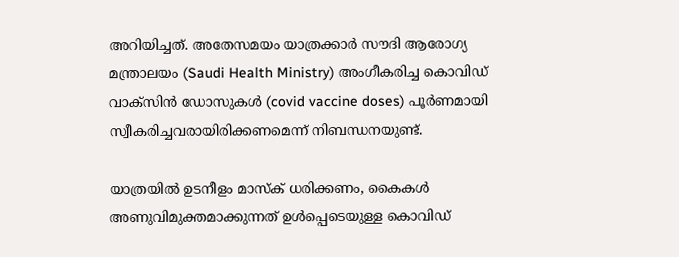അറിയിച്ചത്. അതേസമയം യാത്രക്കാര്‍ സൗദി ആരോഗ്യ മന്ത്രാലയം (Saudi Health Ministry) അംഗീകരിച്ച കൊവിഡ് വാക്സിന്‍ ഡോസുകള്‍ (covid vaccine doses) പൂര്‍ണമായി സ്വീകരിച്ചവരായിരിക്കണമെന്ന് നിബന്ധനയുണ്ട്.

യാത്രയില്‍ ഉടനീളം മാസ്‍ക് ധരിക്കണം, കൈകള്‍ അണുവിമുക്തമാക്കുന്നത് ഉള്‍പ്പെടെയുള്ള കൊവിഡ്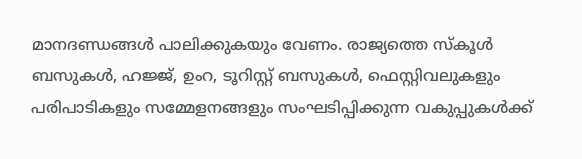മാനദണ്ഡങ്ങള്‍ പാലിക്കുകയും വേണം. രാജ്യത്തെ സ്‍കൂള്‍ ബസുകള്‍, ഹജ്ജ്, ഉംറ, ടൂറിസ്റ്റ് ബസുകള്‍, ഫെസ്റ്റിവലുകളും പരിപാടികളും സമ്മേളനങ്ങളും സംഘടിപ്പിക്കുന്ന വകുപ്പുകള്‍ക്ക്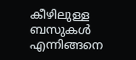കീഴിലുള്ള ബസുകള്‍ എന്നിങ്ങനെ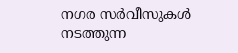നഗര സര്‍വീസുകള്‍ നടത്തുന്ന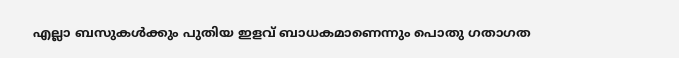എല്ലാ ബസുകള്‍ക്കും പുതിയ ഇളവ് ബാധകമാണെന്നും പൊതു ഗതാഗത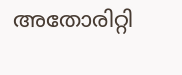അതോരിറ്റി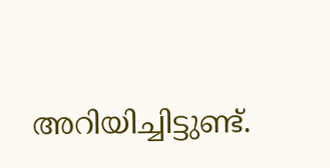അറിയിച്ചിട്ടുണ്ട്.